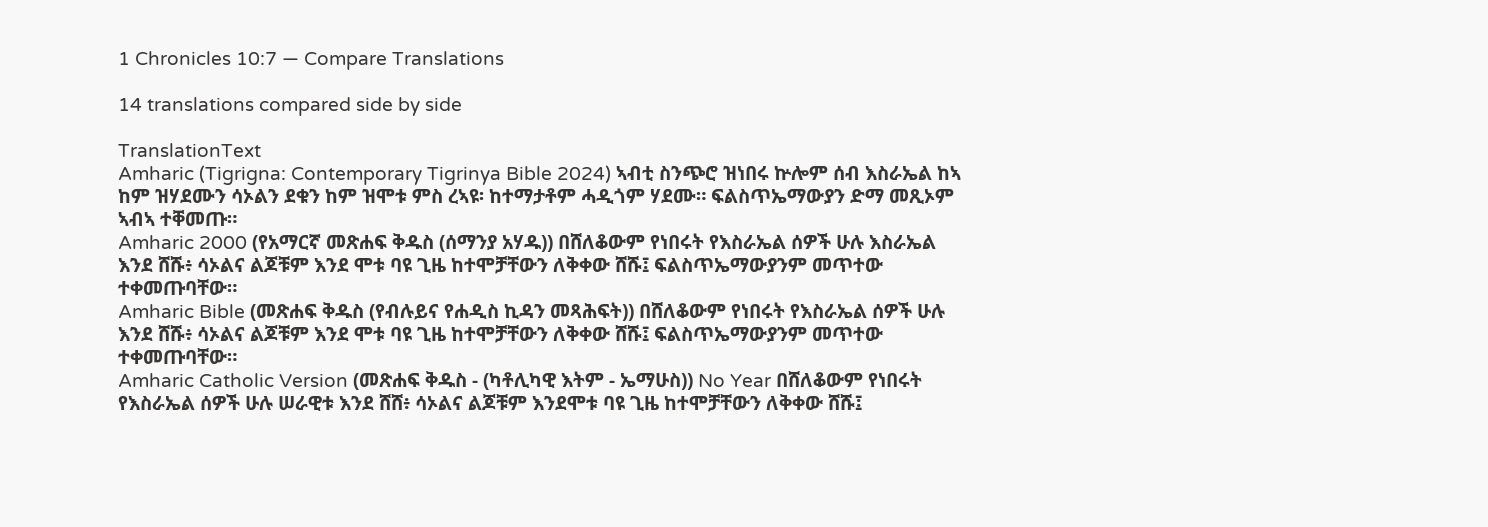1 Chronicles 10:7 — Compare Translations

14 translations compared side by side

TranslationText
Amharic (Tigrigna: Contemporary Tigrinya Bible 2024) ኣብቲ ስንጭሮ ዝነበሩ ኵሎም ሰብ እስራኤል ከኣ ከም ዝሃደሙን ሳኦልን ደቁን ከም ዝሞቱ ምስ ረኣዩ፡ ከተማታቶም ሓዲጎም ሃደሙ። ፍልስጥኤማውያን ድማ መጺኦም ኣብኣ ተቐመጡ።
Amharic 2000 (የአማርኛ መጽሐፍ ቅዱስ (ሰማንያ አሃዱ)) በሸለቆውም የነበሩት የእስራኤል ሰዎች ሁሉ እስራኤል እንደ ሸሹ፥ ሳኦልና ልጆቹም እንደ ሞቱ ባዩ ጊዜ ከተሞቻቸውን ለቅቀው ሸሹ፤ ፍልስጥኤማውያንም መጥተው ተቀመጡባቸው።
Amharic Bible (መጽሐፍ ቅዱስ (የብሉይና የሐዲስ ኪዳን መጻሕፍት)) በሸለቆውም የነበሩት የእስራኤል ሰዎች ሁሉ እንደ ሸሹ፥ ሳኦልና ልጆቹም እንደ ሞቱ ባዩ ጊዜ ከተሞቻቸውን ለቅቀው ሸሹ፤ ፍልስጥኤማውያንም መጥተው ተቀመጡባቸው።
Amharic Catholic Version (መጽሐፍ ቅዱስ - (ካቶሊካዊ እትም - ኤማሁስ)) No Year በሸለቆውም የነበሩት የእስራኤል ሰዎች ሁሉ ሠራዊቱ እንደ ሸሸ፥ ሳኦልና ልጆቹም እንደሞቱ ባዩ ጊዜ ከተሞቻቸውን ለቅቀው ሸሹ፤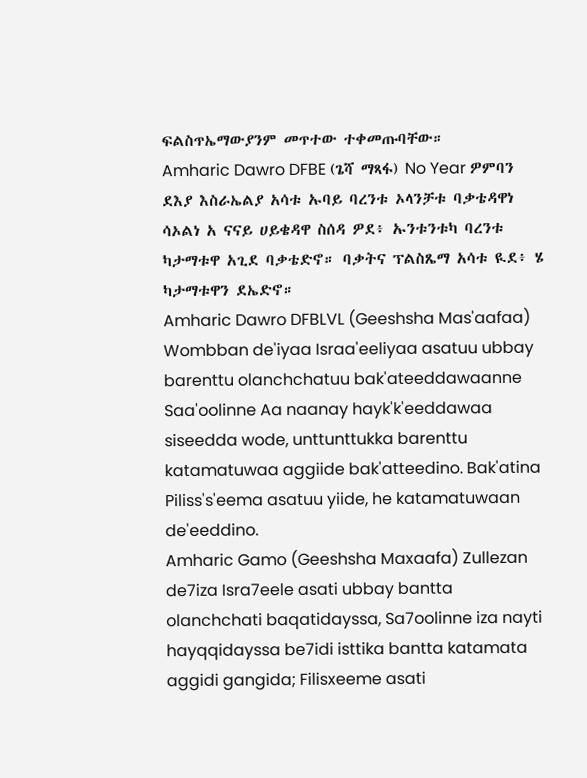ፍልስጥኤማውያንም መጥተው ተቀመጡባቸው።
Amharic Dawro DFBE (ጌሻ ማጻፋ) No Year ዎምባን ደእያ እስራኤልያ አሳቱ ኡባይ ባረንቱ ኦላንቻቱ ባቃቴዳዋነ ሳኦልነ አ ናናይ ሀይቄዳዋ ስሰዳ ዎደ፥ ኡንቱንቱካ ባረንቱ ካታማቱዋ አጊደ ባቃቴድኖ። ባቃትና ፕልስጼማ አሳቱ ዪደ፥ ሄ ካታማቱዋን ደኤድኖ።
Amharic Dawro DFBLVL (Geeshsha Mas'aafaa) Wombban de'iyaa Israa'eeliyaa asatuu ubbay barenttu olanchchatuu bak'ateeddawaanne Saa'oolinne Aa naanay hayk'k'eeddawaa siseedda wode, unttunttukka barenttu katamatuwaa aggiide bak'atteedino. Bak'atina Piliss's'eema asatuu yiide, he katamatuwaan de'eeddino.
Amharic Gamo (Geeshsha Maxaafa) Zullezan de7iza Isra7eele asati ubbay bantta olanchchati baqatidayssa, Sa7oolinne iza nayti hayqqidayssa be7idi isttika bantta katamata aggidi gangida; Filisxeeme asati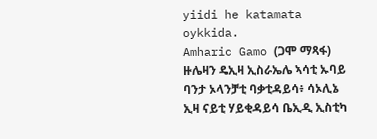yiidi he katamata oykkida.
Amharic Gamo (ጋሞ ማጻፋ) ዙሌዛን ዴኢዛ ኢስራኤሌ ኣሳቲ ኡባይ ባንታ ኦላንቻቲ ባቃቲዳይሳ፥ ሳኦሊኔ ኢዛ ናይቲ ሃይቂዳይሳ ቤኢዲ ኢስቲካ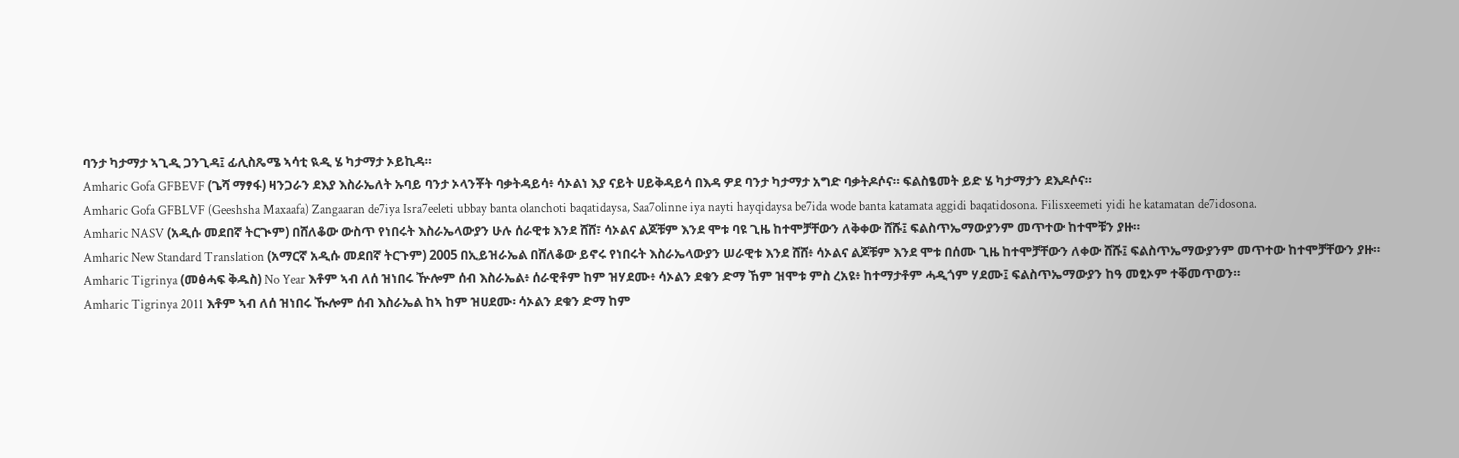ባንታ ካታማታ ኣጊዲ ጋንጊዳ፤ ፊሊስጼሜ ኣሳቲ ዪዲ ሄ ካታማታ ኦይኪዳ።
Amharic Gofa GFBEVF (ጌሻ ማፃፋ) ዛንጋራን ደእያ እስራኤለት ኡባይ ባንታ ኦላንቾት ባቃትዳይሳ፥ ሳኦልነ እያ ናይት ሀይቅዳይሳ በእዳ ዎደ ባንታ ካታማታ አግድ ባቃትዶሶና። ፍልስፄመት ይድ ሄ ካታማታን ደእዶሶና።
Amharic Gofa GFBLVF (Geeshsha Maxaafa) Zangaaran de7iya Isra7eeleti ubbay banta olanchoti baqatidaysa, Saa7olinne iya nayti hayqidaysa be7ida wode banta katamata aggidi baqatidosona. Filisxeemeti yidi he katamatan de7idosona.
Amharic NASV (አዲሱ መደበኛ ትርጒም) በሸለቆው ውስጥ የነበሩት እስራኤላውያን ሁሉ ሰራዊቱ እንደ ሸሸ፣ ሳኦልና ልጆቹም እንደ ሞቱ ባዩ ጊዜ ከተሞቻቸውን ለቅቀው ሸሹ፤ ፍልስጥኤማውያንም መጥተው ከተሞቹን ያዙ።
Amharic New Standard Translation (አማርኛ አዲሱ መደበኛ ትርጉም) 2005 በኢይዝራኤል በሸለቆው ይኖሩ የነበሩት እስራኤላውያን ሠራዊቱ እንደ ሸሸ፥ ሳኦልና ልጆቹም እንደ ሞቱ በሰሙ ጊዜ ከተሞቻቸውን ለቀው ሸሹ፤ ፍልስጥኤማውያንም መጥተው ከተሞቻቸውን ያዙ።
Amharic Tigrinya (መፅሓፍ ቅዱስ) No Year እቶም ኣብ ለሰ ዝነበሩ ዅሎም ሰብ እስራኤል፥ ሰራዊቶም ከም ዝሃደሙ፥ ሳኦልን ደቁን ድማ ኸም ዝሞቱ ምስ ረአዩ፥ ከተማታቶም ሓዲጎም ሃደሙ፤ ፍልስጥኤማውያን ከዓ መፂኦም ተቐመጥወን።
Amharic Tigrinya 2011 እቶም ኣብ ለሰ ዝነበሩ ዂሎም ሰብ እስራኤል ከኣ ከም ዝሀደሙ፡ ሳኦልን ደቁን ድማ ከም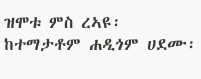ዝሞቱ ምስ ረኣዩ፡ ከተማታቶም ሐዲጎም ሀደሙ፡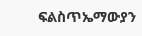ፍልስጥኤማውያን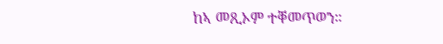ከኣ መጺኦም ተቐመጥወን።